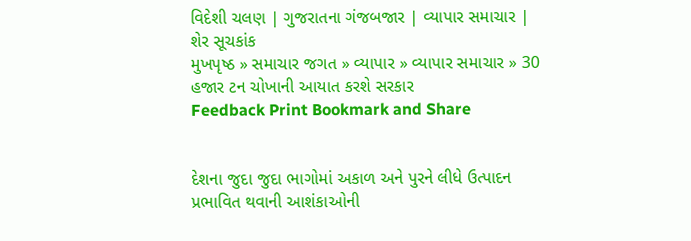વિદેશી ચલણ | ગુજરાતના ગંજબજાર | વ્યાપાર સમાચાર | શેર સૂચકાંક
મુખપૃષ્ઠ » સમાચાર જગત » વ્યાપાર » વ્યાપાર સમાચાર » 30 હજાર ટન ચોખાની આયાત કરશે સરકાર
Feedback Print Bookmark and Share


દેશના જુદા જુદા ભાગોમાં અકાળ અને પુરને લીધે ઉત્પાદન પ્રભાવિત થવાની આશંકાઓની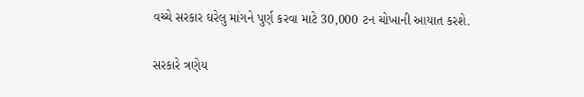વચ્ચે સરકાર ઘરેલુ માંગને પુર્ણ કરવા માટે 30,000 ટન ચોખાની આયાત કરશે.

સરકારે ત્રણેય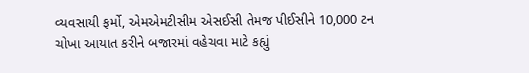વ્યવસાયી ફર્મો, એમએમટીસીમ એસઈસી તેમજ પીઈસીને 10,000 ટન ચોખા આયાત કરીને બજારમાં વહેચવા માટે કહ્યું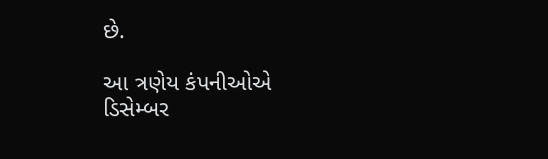છે.

આ ત્રણેય કંપનીઓએ ડિસેમ્બર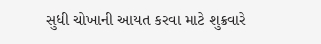સુધી ચોખાની આયત કરવા માટે શુક્રવારે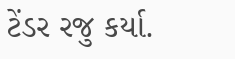ટેંડર રજુ કર્યા.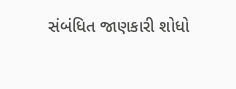સંબંધિત જાણકારી શોધો